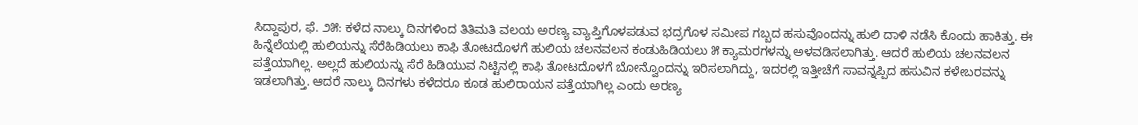ಸಿದ್ದಾಪುರ, ಫೆ. ೨೫: ಕಳೆದ ನಾಲ್ಕು ದಿನಗಳಿಂದ ತಿತಿಮತಿ ವಲಯ ಅರಣ್ಯ ವ್ಯಾಪ್ತಿಗೊಳಪಡುವ ಭದ್ರಗೊಳ ಸಮೀಪ ಗಬ್ಬದ ಹಸುವೊಂದನ್ನು ಹುಲಿ ದಾಳಿ ನಡೆಸಿ ಕೊಂದು ಹಾಕಿತ್ತು. ಈ ಹಿನ್ನೆಲೆಯಲ್ಲಿ ಹುಲಿಯನ್ನು ಸೆರೆಹಿಡಿಯಲು ಕಾಫಿ ತೋಟದೊಳಗೆ ಹುಲಿಯ ಚಲನವಲನ ಕಂಡುಹಿಡಿಯಲು ೫ ಕ್ಯಾಮರಗಳನ್ನು ಅಳವಡಿಸಲಾಗಿತ್ತು. ಆದರೆ ಹುಲಿಯ ಚಲನವಲನ ಪತ್ತೆಯಾಗಿಲ್ಲ. ಅಲ್ಲದೆ ಹುಲಿಯನ್ನು ಸೆರೆ ಹಿಡಿಯುವ ನಿಟ್ಟಿನಲ್ಲಿ ಕಾಫಿ ತೋಟದೊಳಗೆ ಬೋನ್ವೊಂದನ್ನು ಇರಿಸಲಾಗಿದ್ದು, ಇದರಲ್ಲಿ ಇತ್ತೀಚೆಗೆ ಸಾವನ್ನಪ್ಪಿದ ಹಸುವಿನ ಕಳೇಬರವನ್ನು ಇಡಲಾಗಿತ್ತು. ಆದರೆ ನಾಲ್ಕು ದಿನಗಳು ಕಳೆದರೂ ಕೂಡ ಹುಲಿರಾಯನ ಪತ್ತೆಯಾಗಿಲ್ಲ ಎಂದು ಅರಣ್ಯ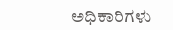ಅಧಿಕಾರಿಗಳು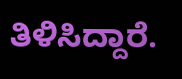ತಿಳಿಸಿದ್ದಾರೆ.